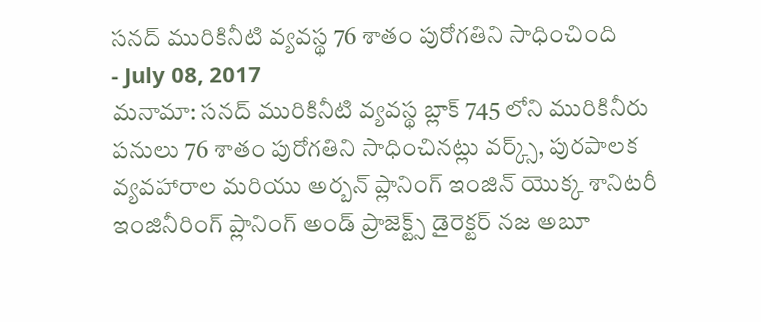సనద్ మురికినీటి వ్యవస్థ 76 శాతం పురోగతిని సాధించింది
- July 08, 2017
మనామా: సనద్ మురికినీటి వ్యవస్థ బ్లాక్ 745 లోని మురికినీరు పనులు 76 శాతం పురోగతిని సాధించినట్లు వర్క్స్, పురపాలక వ్యవహారాల మరియు అర్బన్ ప్లానింగ్ ఇంజిన్ యొక్క శానిటరీ ఇంజినీరింగ్ ప్లానింగ్ అండ్ ప్రాజెక్ట్స్ డైరెక్టర్ నజ అబూ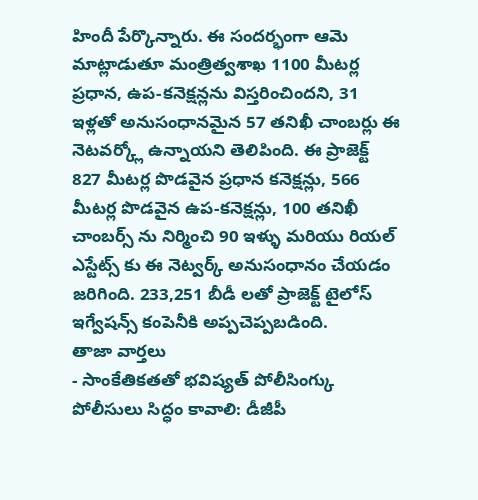హిందీ పేర్కొన్నారు. ఈ సందర్భంగా ఆమె మాట్లాడుతూ మంత్రిత్వశాఖ 1100 మీటర్ల ప్రధాన, ఉప-కనెక్షన్లను విస్తరించిందని, 31 ఇళ్లతో అనుసంధానమైన 57 తనిఖీ చాంబర్లు ఈ నెటవర్క్లో ఉన్నాయని తెలిపింది. ఈ ప్రాజెక్ట్ 827 మీటర్ల పొడవైన ప్రధాన కనెక్షన్లు, 566 మీటర్ల పొడవైన ఉప-కనెక్షన్లు, 100 తనిఖీ చాంబర్స్ ను నిర్మించి 90 ఇళ్ళు మరియు రియల్ ఎస్టేట్స్ కు ఈ నెట్వర్క్ అనుసంధానం చేయడం జరిగింది. 233,251 బీడీ లతో ప్రాజెక్ట్ టైలోస్ ఇగ్వేషన్స్ కంపెనీకి అప్పచెప్పబడింది.
తాజా వార్తలు
- సాంకేతికతతో భవిష్యత్ పోలీసింగ్కు పోలీసులు సిద్ధం కావాలి: డీజీపీ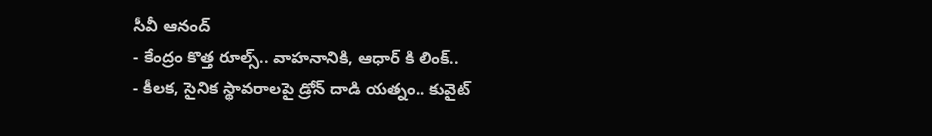సీవీ ఆనంద్
- కేంద్రం కొత్త రూల్స్.. వాహనానికి, ఆధార్ కి లింక్..
- కీలక, సైనిక స్థావరాలపై డ్రోన్ దాడి యత్నం.. కువైట్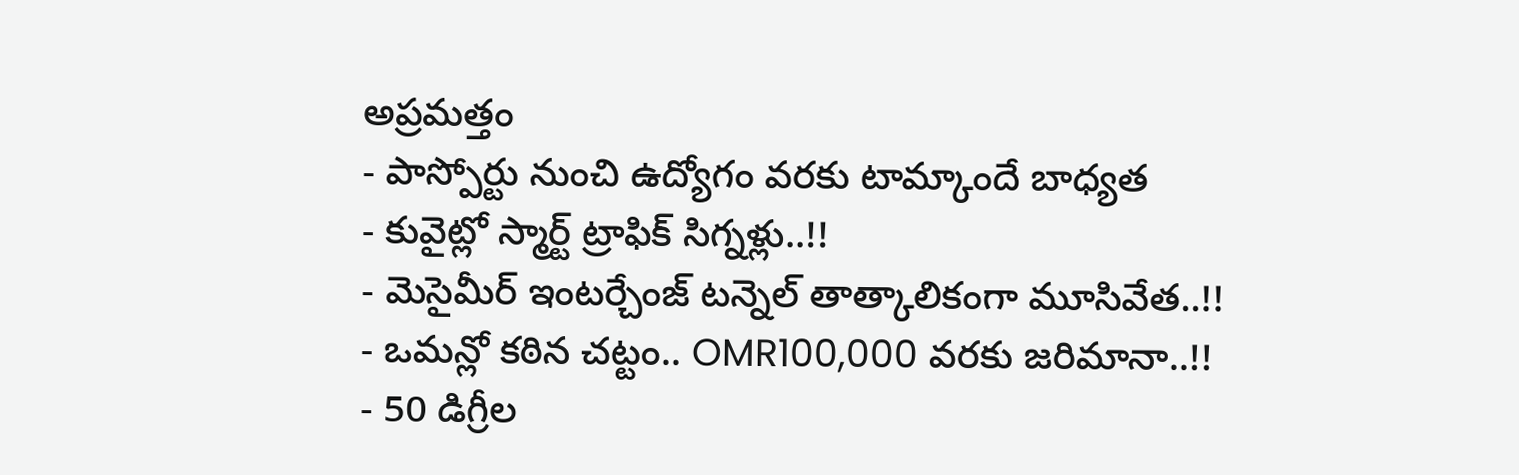అప్రమత్తం
- పాస్పోర్టు నుంచి ఉద్యోగం వరకు టామ్కాందే బాధ్యత
- కువైట్లో స్మార్ట్ ట్రాఫిక్ సిగ్నళ్లు..!!
- మెసైమీర్ ఇంటర్చేంజ్ టన్నెల్ తాత్కాలికంగా మూసివేత..!!
- ఒమన్లో కఠిన చట్టం.. OMR100,000 వరకు జరిమానా..!!
- 50 డిగ్రీల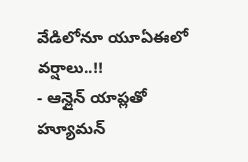వేడిలోనూ యూఏఈలో వర్షాలు..!!
- ఆన్లైన్ యాప్లతో హ్యూమన్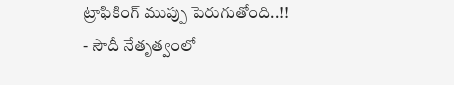ట్రాఫికింగ్ ముప్పు పెరుగుతోంది..!!
- సౌదీ నేతృత్వంలో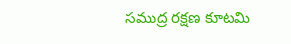సముద్ర రక్షణ కూటమి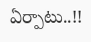ఏర్పాటు..!!